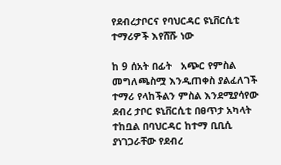የደብረታቦርና የባህርዳር ዩኒቨርሲቲ ተማሪዎች እየሸሹ ነው

ከ 9 ሰአት በፊት   አጭር የምስል መግለጫስሟ እንዲጠቀስ ያልፈለገች ተማሪ የላከችልን ምስል እንደሚያሳየው ደብረ ታቦር ዩኒቨርሲቲ በፀጥታ አካላት ተከቧል በባህርዳር ከተማ ቢቢሲ ያነገጋራቸው የደብረ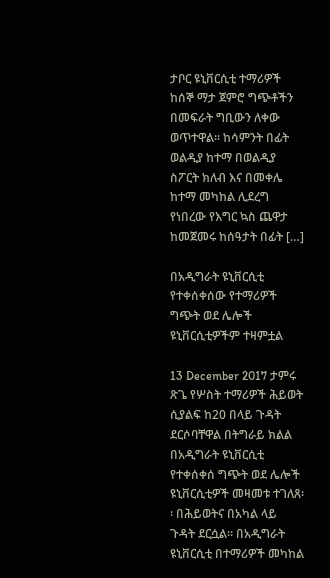ታቦር ዩኒቨርሲቲ ተማሪዎች ከሰኞ ማታ ጀምሮ ግጭቶችን በመፍራት ግቢውን ለቀው ወጥተዋል። ከሳምንት በፊት ወልዲያ ከተማ በወልዲያ ስፖርት ክለብ እና በመቀሌ ከተማ መካከል ሊደረግ የነበረው የእግር ኳስ ጨዋታ ከመጀመሩ ከሰዓታት በፊት […]

በአዲግራት ዩኒቨርሲቲ የተቀሰቀሰው የተማሪዎች ግጭት ወደ ሌሎች ዩኒቨርሲቲዎችም ተዛምቷል

13 December 2017 ታምሩ ጽጌ የሦስት ተማሪዎች ሕይወት ሲያልፍ ከ20 በላይ ጉዳት ደርሶባቸዋል በትግራይ ክልል በአዲግራት ዩኒቨርሲቲ የተቀሰቀሰ ግጭት ወደ ሌሎች ዩኒቨርሲቲዎች መዛመቱ ተገለጸ፡፡ በሕይወትና በአካል ላይ ጉዳት ደርሷል፡፡ በአዲግራት ዩኒቨርሲቲ በተማሪዎች መካከል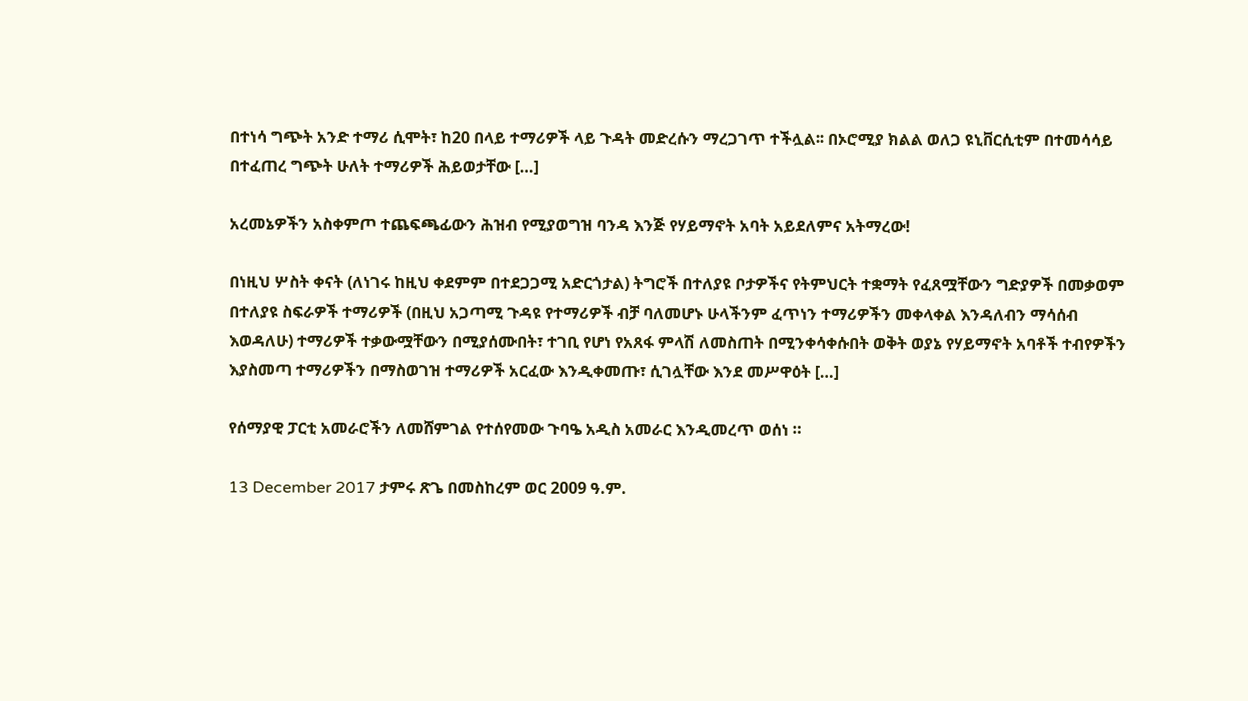በተነሳ ግጭት አንድ ተማሪ ሲሞት፣ ከ20 በላይ ተማሪዎች ላይ ጉዳት መድረሱን ማረጋገጥ ተችሏል፡፡ በኦሮሚያ ክልል ወለጋ ዩኒቨርሲቲም በተመሳሳይ በተፈጠረ ግጭት ሁለት ተማሪዎች ሕይወታቸው […]

አረመኔዎችን አስቀምጦ ተጨፍጫፊውን ሕዝብ የሚያወግዝ ባንዳ እንጅ የሃይማኖት አባት አይደለምና አትማረው!

በነዚህ ሦስት ቀናት (ለነገሩ ከዚህ ቀደምም በተደጋጋሚ አድርጎታል) ትግሮች በተለያዩ ቦታዎችና የትምህርት ተቋማት የፈጸሟቸውን ግድያዎች በመቃወም በተለያዩ ስፍራዎች ተማሪዎች (በዚህ አጋጣሚ ጉዳዩ የተማሪዎች ብቻ ባለመሆኑ ሁላችንም ፈጥነን ተማሪዎችን መቀላቀል እንዳለብን ማሳሰብ እወዳለሁ) ተማሪዎች ተቃውሟቸውን በሚያሰሙበት፣ ተገቢ የሆነ የአጸፋ ምላሽ ለመስጠት በሚንቀሳቀሱበት ወቅት ወያኔ የሃይማኖት አባቶች ተብየዎችን እያስመጣ ተማሪዎችን በማስወገዝ ተማሪዎች አርፈው እንዲቀመጡ፣ ሲገሏቸው እንደ መሥዋዕት […]

የሰማያዊ ፓርቲ አመራሮችን ለመሸምገል የተሰየመው ጉባዔ አዲስ አመራር እንዲመረጥ ወሰነ ።

13 December 2017 ታምሩ ጽጌ በመስከረም ወር 2009 ዓ.ም.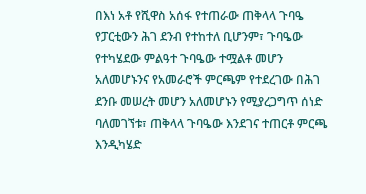በእነ አቶ የሺዋስ አሰፋ የተጠራው ጠቅላላ ጉባዔ የፓርቲውን ሕገ ደንብ የተከተለ ቢሆንም፣ ጉባዔው የተካሄደው ምልዓተ ጉባዔው ተሟልቶ መሆን አለመሆኑንና የአመራሮች ምርጫም የተደረገው በሕገ ደንቡ መሠረት መሆን አለመሆኑን የሚያረጋግጥ ሰነድ ባለመገኘቱ፣ ጠቅላላ ጉባዔው እንደገና ተጠርቶ ምርጫ እንዲካሄድ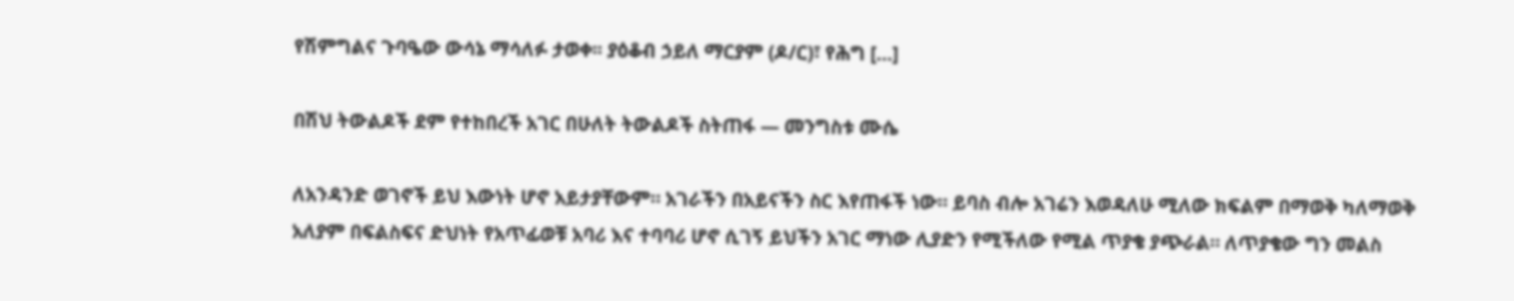የሽምግልና ጉባዔው ውሳኔ ማሳለፉ ታወቀ፡፡ ያዕቆብ ኃይለ ማርያም (ዶ/ር)፣ የሕግ […]

በሽህ ትውልዶች ደም የተከበረች አገር በሁለት ትውልዶች ስትጠፋ — መንግስቱ ሙሴ

ለአንዳንድ ወገኖች ይህ እውነት ሆኖ አይታያቸውም። አገራችን በአይናችን ስር እየጠፋች ነው። ይባስ ብሎ አገሬን እወዳለሁ ሚለው ክፍልም በማወቅ ካለማወቅ አለያም በፍልስፍና ድህነት የአጥፊወቹ አባሪ እና ተባባሪ ሆኖ ሲገኝ ይህችን አገር ማነው ሊያድን የሚችለው የሚል ጥያቄ ያጭራል። ለጥያቄው ግን መልስ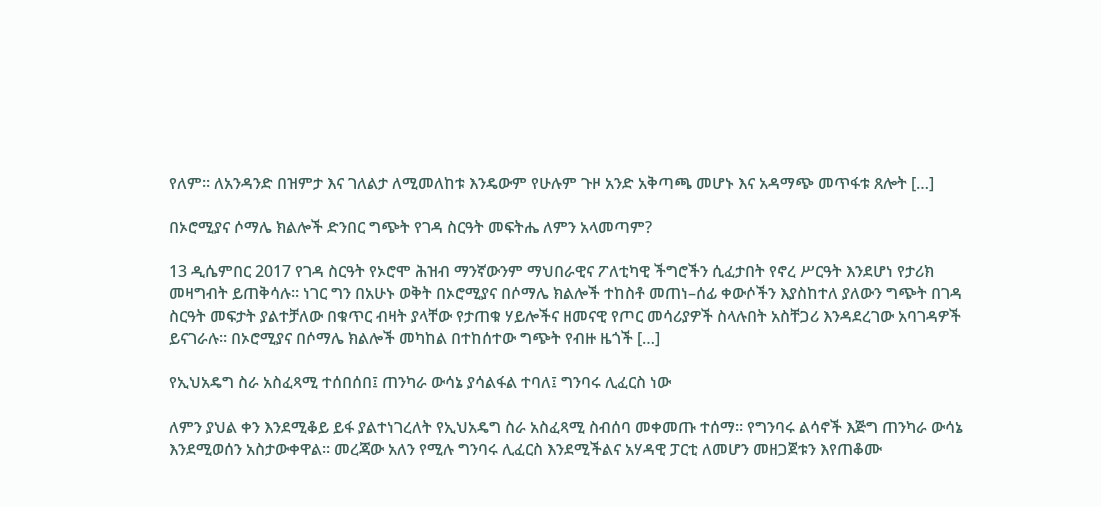የለም። ለአንዳንድ በዝምታ እና ገለልታ ለሚመለከቱ እንዴውም የሁሉም ጉዞ አንድ አቅጣጫ መሆኑ እና አዳማጭ መጥፋቱ ጸሎት […]

በኦሮሚያና ሶማሌ ክልሎች ድንበር ግጭት የገዳ ስርዓት መፍትሔ ለምን አላመጣም?

13 ዲሴምበር 2017 የገዳ ስርዓት የኦሮሞ ሕዝብ ማንኛውንም ማህበራዊና ፖለቲካዊ ችግሮችን ሲፈታበት የኖረ ሥርዓት እንደሆነ የታሪክ መዛግብት ይጠቅሳሉ። ነገር ግን በአሁኑ ወቅት በኦሮሚያና በሶማሌ ክልሎች ተከስቶ መጠነ–ሰፊ ቀውሶችን እያስከተለ ያለውን ግጭት በገዳ ስርዓት መፍታት ያልተቻለው በቁጥር ብዛት ያላቸው የታጠቁ ሃይሎችና ዘመናዊ የጦር መሳሪያዎች ስላሉበት አስቸጋሪ እንዳደረገው አባገዳዎች ይናገራሉ። በኦሮሚያና በሶማሌ ክልሎች መካከል በተከሰተው ግጭት የብዙ ዜጎች […]

የኢህአዴግ ስራ አስፈጻሚ ተሰበሰበ፤ ጠንካራ ውሳኔ ያሳልፋል ተባለ፤ ግንባሩ ሊፈርስ ነው

ለምን ያህል ቀን እንደሚቆይ ይፋ ያልተነገረለት የኢህአዴግ ስራ አስፈጻሚ ስብሰባ መቀመጡ ተሰማ። የግንባሩ ልሳኖች እጅግ ጠንካራ ውሳኔ እንደሚወሰን አስታውቀዋል። መረጃው አለን የሚሉ ግንባሩ ሊፈርስ እንደሚችልና አሃዳዊ ፓርቲ ለመሆን መዘጋጀቱን እየጠቆሙ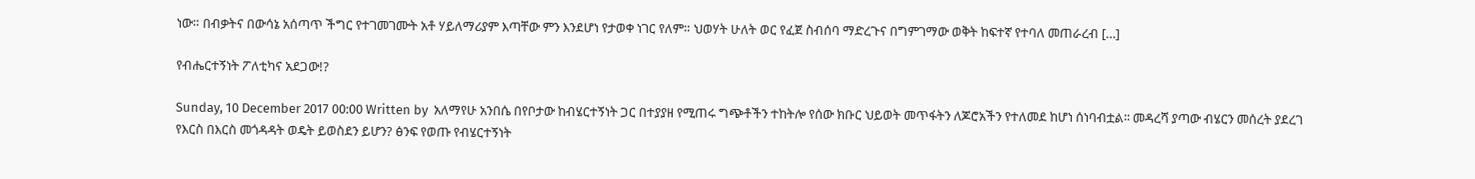ነው። በብቃትና በውሳኔ አሰጣጥ ችግር የተገመገሙት አቶ ሃይለማሪያም እጣቸው ምን እንደሆነ የታወቀ ነገር የለም። ህወሃት ሁለት ወር የፈጀ ስብሰባ ማድረጉና በግምገማው ወቅት ከፍተኛ የተባለ መጠራረብ […]

የብሔርተኝነት ፖለቲካና አደጋው!?

Sunday, 10 December 2017 00:00 Written by  አለማየሁ አንበሴ በየቦታው ከብሄርተኝነት ጋር በተያያዘ የሚጠሩ ግጭቶችን ተከትሎ የሰው ክቡር ህይወት መጥፋትን ለጆሮአችን የተለመደ ከሆነ ሰነባብቷል፡፡ መዳረሻ ያጣው ብሄርን መሰረት ያደረገ የእርስ በእርስ መጎዳዳት ወዴት ይወስደን ይሆን? ፅንፍ የወጡ የብሄርተኝነት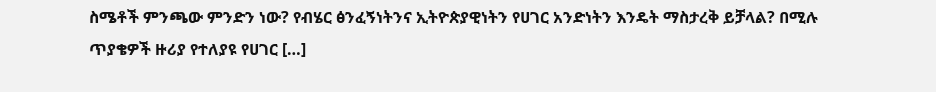ስሜቶች ምንጫው ምንድን ነው? የብሄር ፅንፈኝነትንና ኢትዮጵያዊነትን የሀገር አንድነትን እንዴት ማስታረቅ ይቻላል? በሚሉ ጥያቄዎች ዙሪያ የተለያዩ የሀገር […]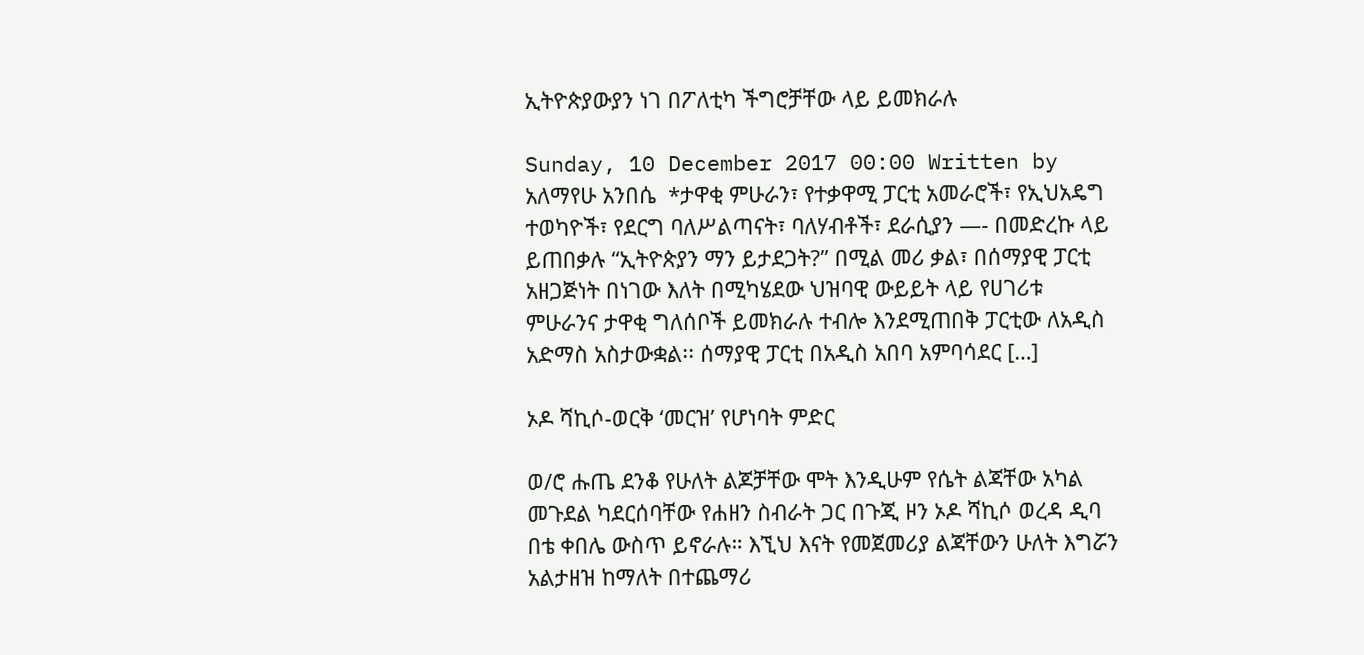ኢትዮጵያውያን ነገ በፖለቲካ ችግሮቻቸው ላይ ይመክራሉ

Sunday, 10 December 2017 00:00 Written by  አለማየሁ አንበሴ  *ታዋቂ ምሁራን፣ የተቃዋሚ ፓርቲ አመራሮች፣ የኢህአዴግ ተወካዮች፣ የደርግ ባለሥልጣናት፣ ባለሃብቶች፣ ደራሲያን —- በመድረኩ ላይ ይጠበቃሉ “ኢትዮጵያን ማን ይታደጋት?” በሚል መሪ ቃል፣ በሰማያዊ ፓርቲ አዘጋጅነት በነገው እለት በሚካሄደው ህዝባዊ ውይይት ላይ የሀገሪቱ ምሁራንና ታዋቂ ግለሰቦች ይመክራሉ ተብሎ እንደሚጠበቅ ፓርቲው ለአዲስ አድማስ አስታውቋል፡፡ ሰማያዊ ፓርቲ በአዲስ አበባ አምባሳደር […]

ኦዶ ሻኪሶ-ወርቅ ‘መርዝ’ የሆነባት ምድር

ወ/ሮ ሑጤ ደንቆ የሁለት ልጆቻቸው ሞት እንዲሁም የሴት ልጃቸው አካል መጉደል ካደርሰባቸው የሐዘን ስብራት ጋር በጉጂ ዞን ኦዶ ሻኪሶ ወረዳ ዲባ በቴ ቀበሌ ውስጥ ይኖራሉ። እኚህ እናት የመጀመሪያ ልጃቸውን ሁለት እግሯን አልታዘዝ ከማለት በተጨማሪ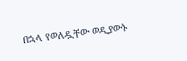በኋላ የወለዷቸው ወዲያውኑ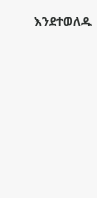እንደተወለዱ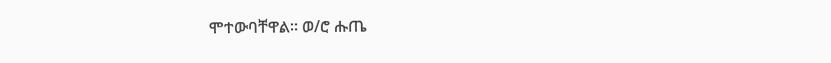ሞተውባቸዋል። ወ/ሮ ሑጤ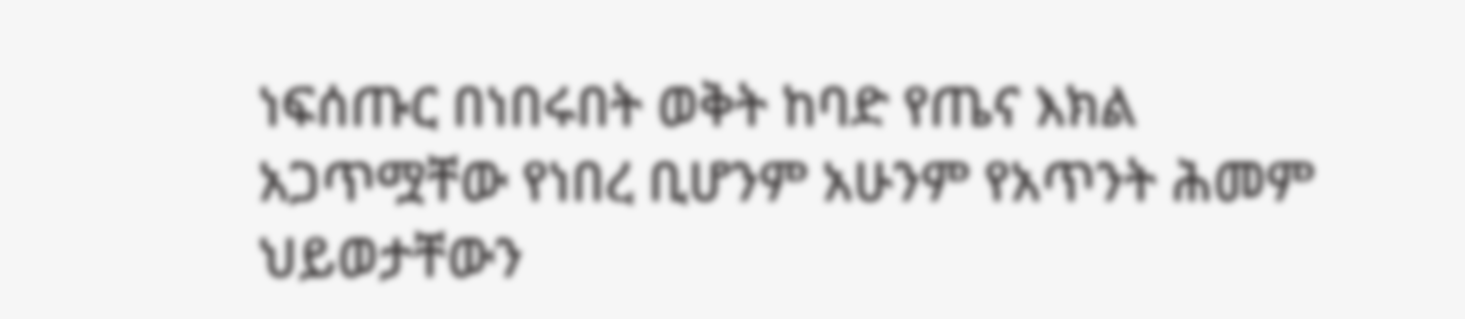ነፍሰጡር በነበሩበት ወቅት ከባድ የጤና እክል አጋጥሟቸው የነበረ ቢሆንም አሁንም የአጥንት ሕመም ህይወታቸውን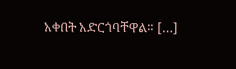አቀበት አድርጎባቸዋል። […]